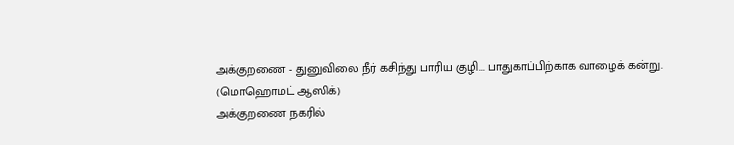அக்குறணை - துனுவிலை நீர் கசிந்து பாரிய குழி... பாதுகாப்பிற்காக வாழைக் கன்று.
(மொஹொமட் ஆஸிக்)
அக்குறணை நகரில்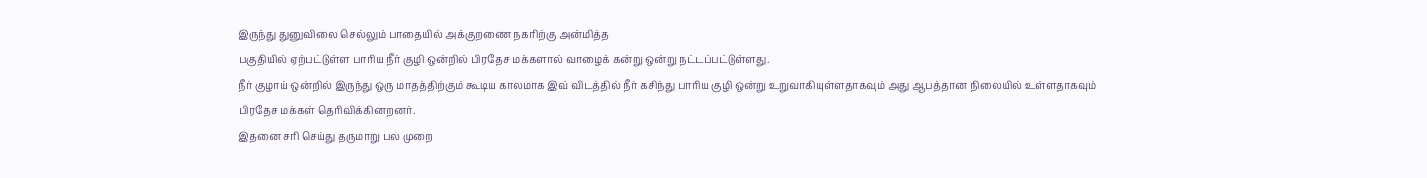இருந்து துனுவிலை செல்லும் பாதையில் அக்குறணை நகரிற்கு அன்மித்த
பகுதியில் ஏற்பட்டுள்ள பாரிய நீர் குழி ஒன்றில் பிரதேச மக்களால் வாழைக் கன்று ஒன்று நட்டப்பட்டுள்ளது.
நீர் குழாய் ஒன்றில் இருந்து ஒரு மாதத்திற்கும் கூடிய காலமாக இவ் விடத்தில் நீர் கசிந்து பாரிய குழி ஒன்று உறுவாகியுள்ளதாகவும் அது ஆபத்தான நிலையில் உள்ளதாகவும் பிரதேச மக்கள் தெரிவிக்கினறனர்.
இதனை சரி செய்து தருமாறு பல முறை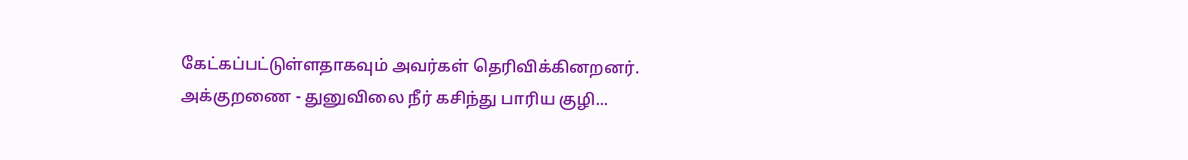கேட்கப்பட்டுள்ளதாகவும் அவர்கள் தெரிவிக்கினறனர்.
அக்குறணை - துனுவிலை நீர் கசிந்து பாரிய குழி...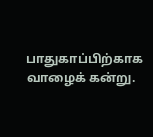பாதுகாப்பிற்காக வாழைக் கன்று.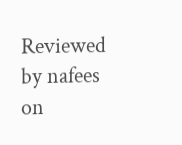Reviewed by nafees
on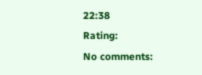22:38
Rating:
No comments: